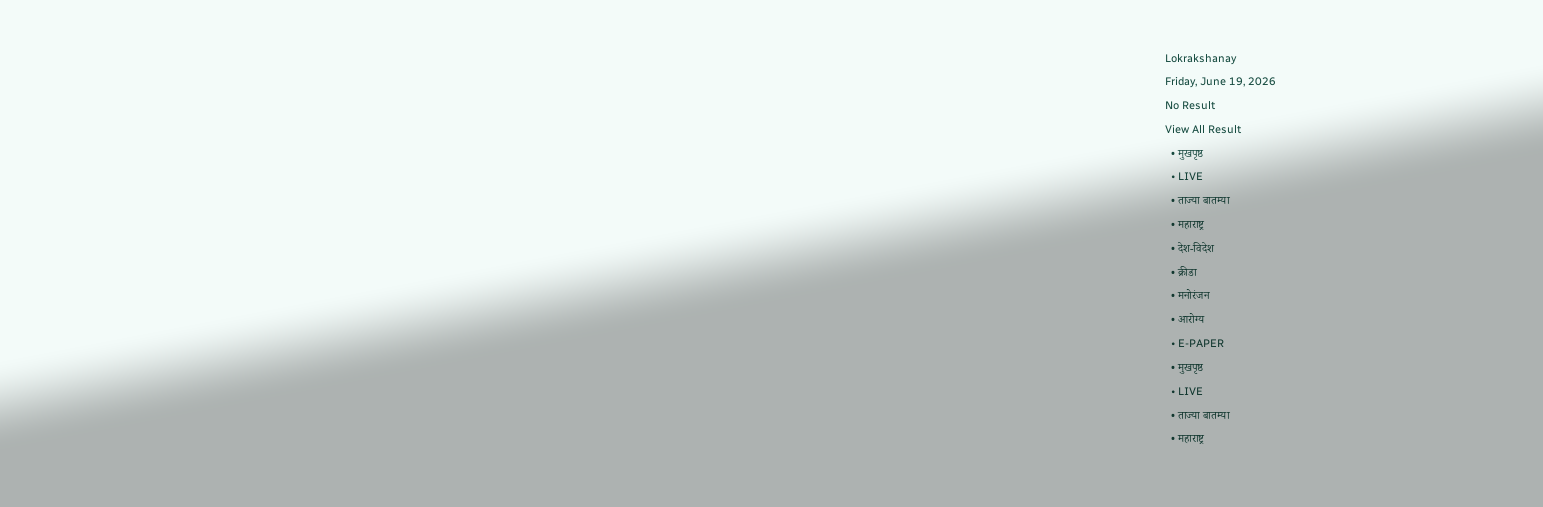Lokrakshanay
Friday, June 19, 2026
No Result
View All Result
  • मुखपृष्ठ
  • LIVE
  • ताज्या बातम्या
  • महाराष्ट्र
  • देश-विदेश
  • क्रीडा
  • मनोरंजन
  • आरोग्य
  • E-PAPER
  • मुखपृष्ठ
  • LIVE
  • ताज्या बातम्या
  • महाराष्ट्र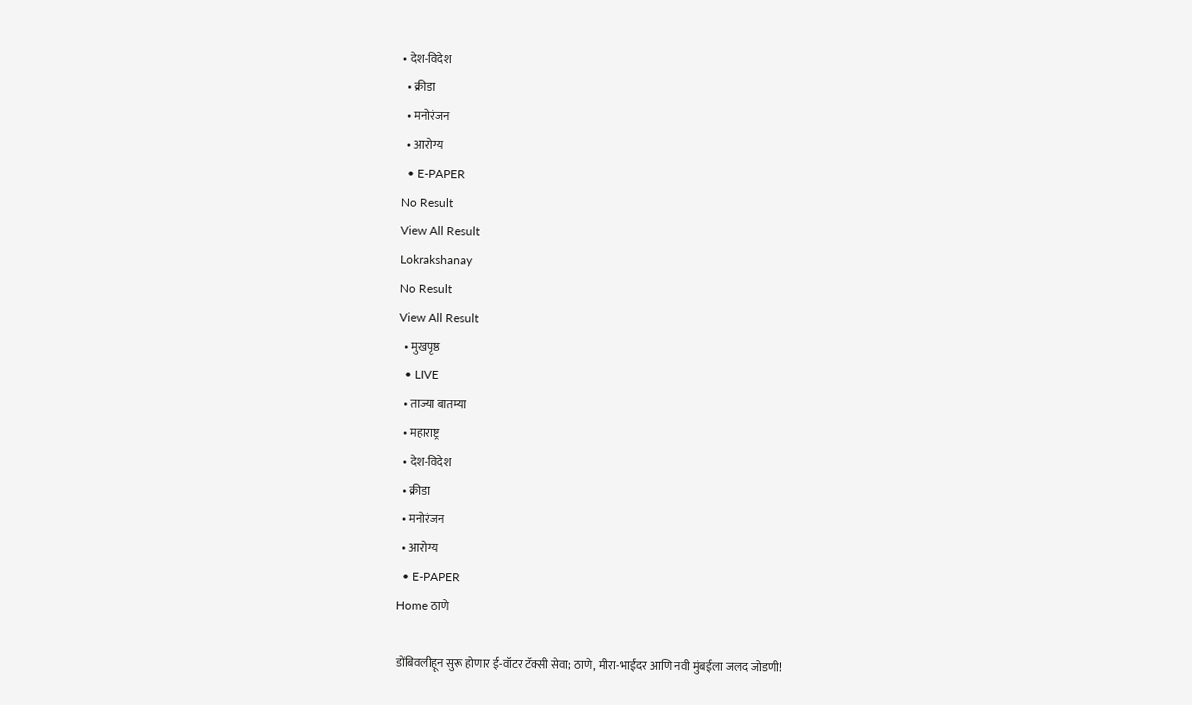• देश-विदेश
  • क्रीडा
  • मनोरंजन
  • आरोग्य
  • E-PAPER
No Result
View All Result
Lokrakshanay
No Result
View All Result
  • मुखपृष्ठ
  • LIVE
  • ताज्या बातम्या
  • महाराष्ट्र
  • देश-विदेश
  • क्रीडा
  • मनोरंजन
  • आरोग्य
  • E-PAPER
Home ठाणे

डोंबिवलीहून सुरू होणार ई-वॉटर टॅक्सी सेवा; ठाणे, मीरा-भाईंदर आणि नवी मुंबईला जलद जोडणी!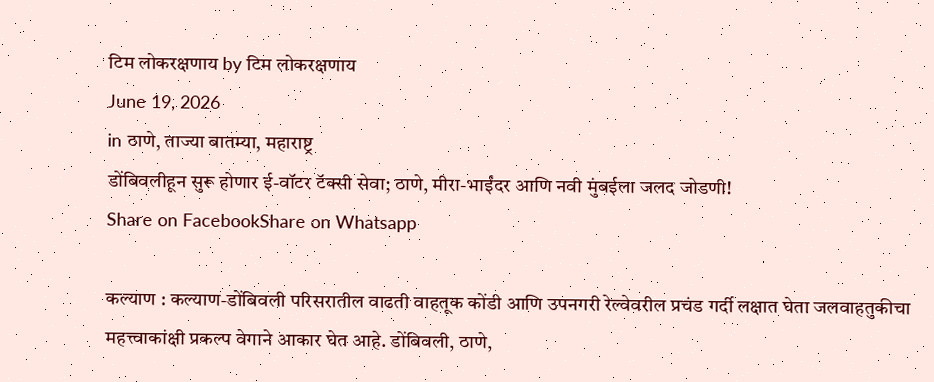टिम लोकरक्षणाय by टिम लोकरक्षणाय
June 19, 2026
in ठाणे, ताज्या बातम्या, महाराष्ट्र
डोंबिवलीहून सुरू होणार ई-वॉटर टॅक्सी सेवा; ठाणे, मीरा-भाईंदर आणि नवी मुंबईला जलद जोडणी!
Share on FacebookShare on Whatsapp

कल्याण : कल्याण-डोंबिवली परिसरातील वाढती वाहतूक कोंडी आणि उपनगरी रेल्वेवरील प्रचंड गर्दी लक्षात घेता जलवाहतुकीचा महत्त्वाकांक्षी प्रकल्प वेगाने आकार घेत आहे. डोंबिवली, ठाणे,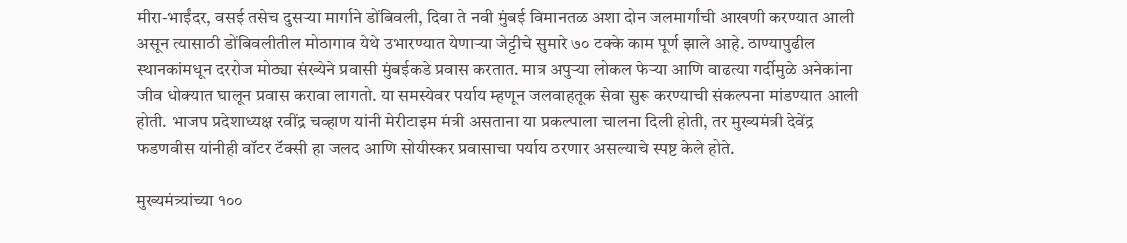मीरा-भाईंदर, वसई तसेच दुसऱ्या मार्गाने डोंबिवली, दिवा ते नवी मुंबई विमानतळ अशा दोन जलमार्गांची आखणी करण्यात आली असून त्यासाठी डोंबिवलीतील मोठागाव येथे उभारण्यात येणाऱ्या जेट्टीचे सुमारे ७० टक्के काम पूर्ण झाले आहे. ठाण्यापुढील स्थानकांमधून दररोज मोठ्या संख्येने प्रवासी मुंबईकडे प्रवास करतात. मात्र अपुऱ्या लोकल फेऱ्या आणि वाढत्या गर्दीमुळे अनेकांना जीव धोक्यात घालून प्रवास करावा लागतो. या समस्येवर पर्याय म्हणून जलवाहतूक सेवा सुरू करण्याची संकल्पना मांडण्यात आली होती. भाजप प्रदेशाध्यक्ष रवींद्र चव्हाण यांनी मेरीटाइम मंत्री असताना या प्रकल्पाला चालना दिली होती, तर मुख्यमंत्री देवेंद्र फडणवीस यांनीही वॉटर टॅक्सी हा जलद आणि सोयीस्कर प्रवासाचा पर्याय ठरणार असल्याचे स्पष्ट केले होते.

मुख्यमंत्र्यांच्या १००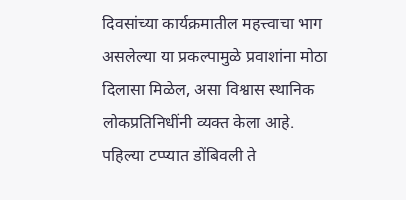दिवसांच्या कार्यक्रमातील महत्त्वाचा भाग असलेल्या या प्रकल्पामुळे प्रवाशांना मोठा दिलासा मिळेल, असा विश्वास स्थानिक लोकप्रतिनिधींनी व्यक्त केला आहे. पहिल्या टप्प्यात डोंबिवली ते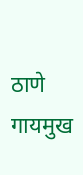ठाणे गायमुख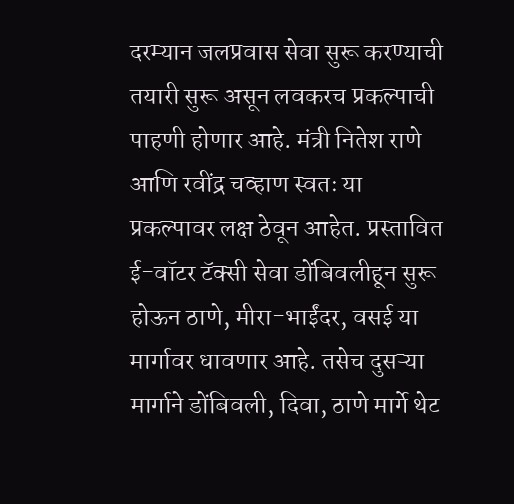दरम्यान जलप्रवास सेवा सुरू करण्याची तयारी सुरू असून लवकरच प्रकल्पाची पाहणी होणार आहे. मंत्री नितेश राणे आणि रवींद्र चव्हाण स्वतः या प्रकल्पावर लक्ष ठेवून आहेत. प्रस्तावित ई-वॉटर टॅक्सी सेवा डोंबिवलीहून सुरू होऊन ठाणे, मीरा-भाईंदर, वसई या मार्गावर धावणार आहे. तसेच दुसऱ्या मार्गाने डोंबिवली, दिवा, ठाणे मार्गे थेट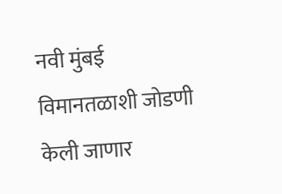नवी मुंबई विमानतळाशी जोडणी केली जाणार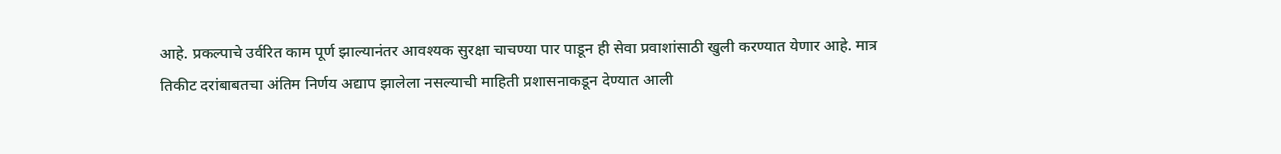आहे. प्रकल्पाचे उर्वरित काम पूर्ण झाल्यानंतर आवश्यक सुरक्षा चाचण्या पार पाडून ही सेवा प्रवाशांसाठी खुली करण्यात येणार आहे. मात्र तिकीट दरांबाबतचा अंतिम निर्णय अद्याप झालेला नसल्याची माहिती प्रशासनाकडून देण्यात आली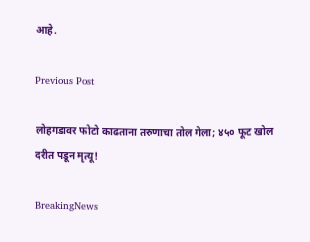आहे.

Previous Post

लोहगडावर फोटो काढताना तरुणाचा तोल गेला; ४५० फूट खोल दरीत पडून मृत्यू!

BreakingNews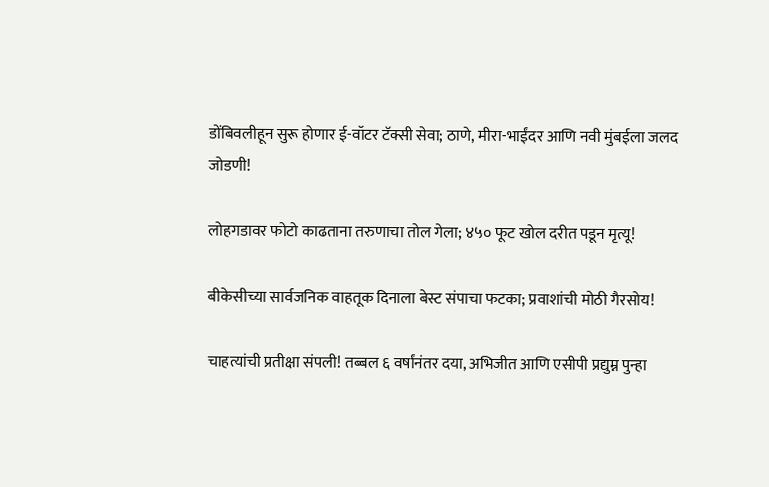डोंबिवलीहून सुरू होणार ई-वॉटर टॅक्सी सेवा; ठाणे, मीरा-भाईंदर आणि नवी मुंबईला जलद जोडणी!

लोहगडावर फोटो काढताना तरुणाचा तोल गेला; ४५० फूट खोल दरीत पडून मृत्यू!

बीकेसीच्या सार्वजनिक वाहतूक दिनाला बेस्ट संपाचा फटका; प्रवाशांची मोठी गैरसोय!

चाहत्यांची प्रतीक्षा संपली! तब्बल ६ वर्षांनंतर दया, अभिजीत आणि एसीपी प्रद्युम्न पुन्हा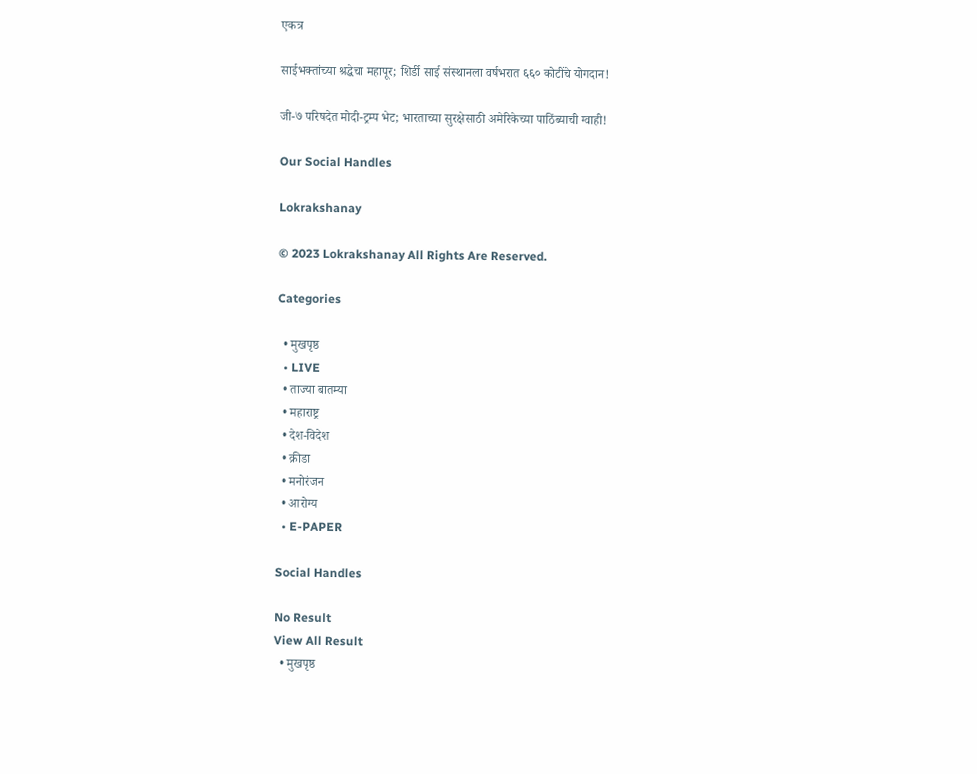एकत्र

साईभक्तांच्या श्रद्धेचा महापूर; शिर्डी साई संस्थानला वर्षभरात ६६० कोटींचे योगदान!

जी-७ परिषदेत मोदी-ट्रम्प भेट; भारताच्या सुरक्षेसाठी अमेरिकेच्या पाठिंब्याची ग्वाही!

Our Social Handles

Lokrakshanay

© 2023 Lokrakshanay All Rights Are Reserved.

Categories

  • मुखपृष्ठ
  • LIVE
  • ताज्या बातम्या
  • महाराष्ट्र
  • देश-विदेश
  • क्रीडा
  • मनोरंजन
  • आरोग्य
  • E-PAPER

Social Handles

No Result
View All Result
  • मुखपृष्ठ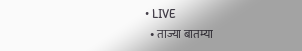• LIVE
  • ताज्या बातम्या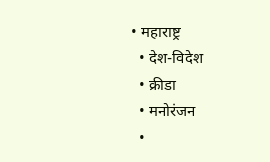• महाराष्ट्र
  • देश-विदेश
  • क्रीडा
  • मनोरंजन
  •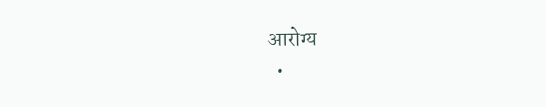आरोग्य
  •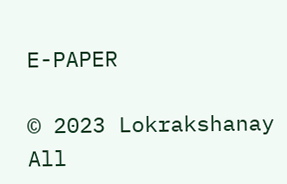E-PAPER

© 2023 Lokrakshanay All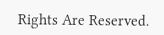Rights Are Reserved.